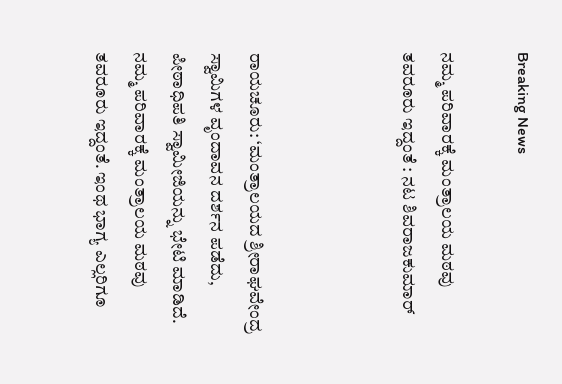Breaking News

ನಮ್ಮ ಪರಿವಾರಕ್ಕೆ ಮಂತ್ರಾಲಯ ಮಠವು ತವರೂರು ಇದ್ದಂತೆ : ನಟ ಶಿವರಾಜಕುಮಾರ್



ರಾಯಚೂರು: ‘ಮಂತ್ರಾಲಯದ ಶ್ರೀರಾಘವೇಂದ್ರ ಸ್ವಾಮಿಗಳ ವೃಂದಾವನ ದರ್ಶನ ಪಡೆದು, ಪೀಠಾಧಿಪತಿ ಸ್ವಾಮೀಜಿಯನ್ನು ಭೇಟಿ ಮಾಡಿದೆ. ನಮ್ಮ ಪರಿವಾರಕ್ಕೆ ಮಂತ್ರಾಲಯ ಮಠವು ತವರೂರು ಇದ್ದಂತೆ. ಇಂಥ ಭಾಗ್ಯ ಎಲ್ಲರಿಗೂ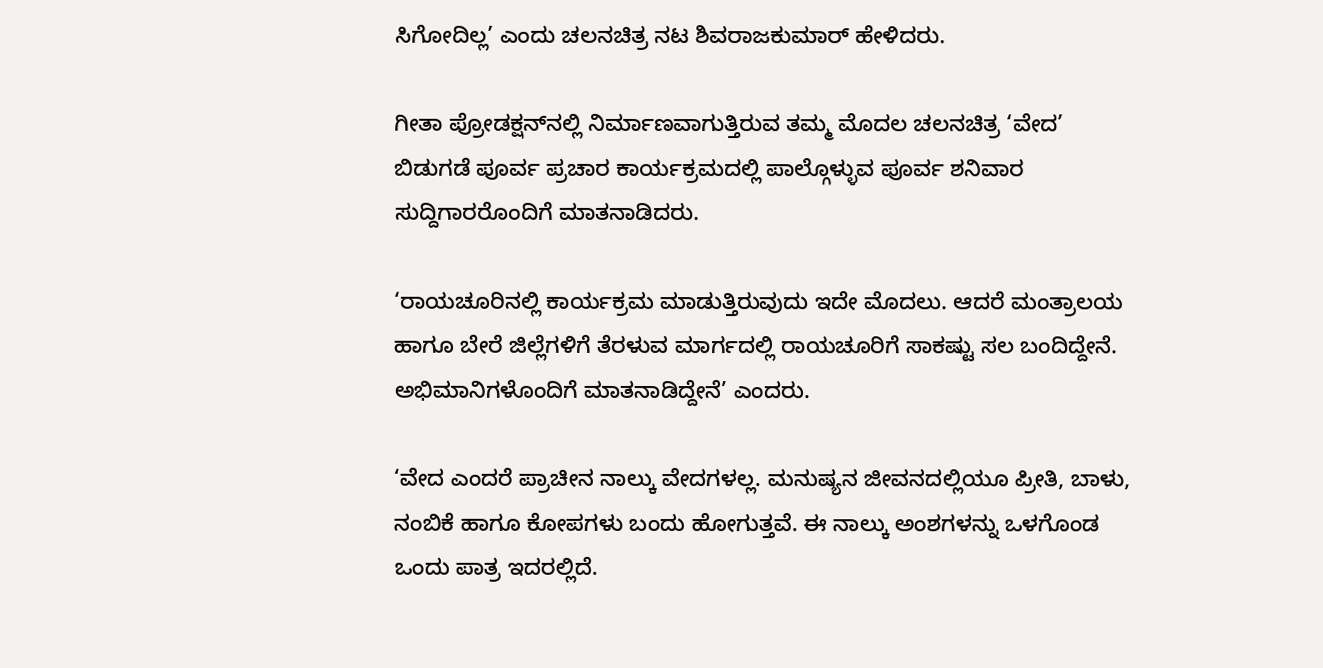ಸಿಗೋದಿಲ್ಲ’ ಎಂದು ಚಲನಚಿತ್ರ ನಟ ಶಿವರಾಜಕುಮಾರ್‌ ಹೇಳಿದರು.

ಗೀತಾ ಪ್ರೋಡಕ್ಷನ್‌ನಲ್ಲಿ ನಿರ್ಮಾಣವಾಗುತ್ತಿರುವ ತಮ್ಮ ಮೊದಲ ಚಲನಚಿತ್ರ ‘ವೇದ’ ಬಿಡುಗಡೆ ಪೂರ್ವ ಪ್ರಚಾರ ಕಾರ್ಯಕ್ರಮದಲ್ಲಿ ಪಾಲ್ಗೊಳ್ಳುವ ಪೂರ್ವ ಶನಿವಾರ ಸುದ್ದಿಗಾರರೊಂದಿಗೆ ಮಾತನಾಡಿದರು.

‘ರಾಯಚೂರಿನಲ್ಲಿ ಕಾರ್ಯಕ್ರಮ ಮಾಡುತ್ತಿರುವುದು ಇದೇ ಮೊದಲು. ಆದರೆ ಮಂತ್ರಾಲಯ ಹಾಗೂ ಬೇರೆ ಜಿಲ್ಲೆಗಳಿಗೆ ತೆರಳುವ ಮಾರ್ಗದಲ್ಲಿ ರಾಯಚೂರಿಗೆ ಸಾಕಷ್ಟು ಸಲ ಬಂದಿದ್ದೇನೆ. ಅಭಿಮಾನಿಗಳೊಂದಿಗೆ ಮಾತನಾಡಿದ್ದೇನೆ’ ಎಂದರು.

‘ವೇದ ಎಂದರೆ ಪ್ರಾಚೀನ ನಾಲ್ಕು ವೇದಗಳಲ್ಲ. ಮನುಷ್ಯನ ಜೀವನದಲ್ಲಿಯೂ ಪ್ರೀತಿ, ಬಾಳು, ನಂಬಿಕೆ ಹಾಗೂ ಕೋಪಗಳು ಬಂದು ಹೋಗುತ್ತವೆ. ಈ ನಾಲ್ಕು ಅಂಶಗಳನ್ನು ಒಳಗೊಂಡ ಒಂದು ಪಾತ್ರ ಇದರಲ್ಲಿದೆ.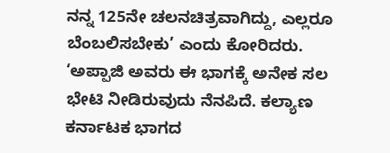ನನ್ನ 125ನೇ ಚಲನಚಿತ್ರವಾಗಿದ್ದು, ಎಲ್ಲರೂ ಬೆಂಬಲಿಸಬೇಕು’ ಎಂದು ಕೋರಿದರು. ‘ಅಪ್ಪಾಜಿ ಅವರು ಈ ಭಾಗಕ್ಕೆ ಅನೇಕ ಸಲ ಭೇಟಿ ನೀಡಿರುವುದು ನೆನಪಿದೆ. ಕಲ್ಯಾಣ ಕರ್ನಾಟಕ ಭಾಗದ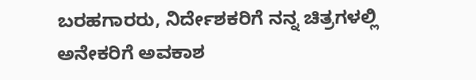ಬರಹಗಾರರು, ನಿರ್ದೇಶಕರಿಗೆ ನನ್ನ ಚಿತ್ರಗಳಲ್ಲಿ ಅನೇಕರಿಗೆ ಅವಕಾಶ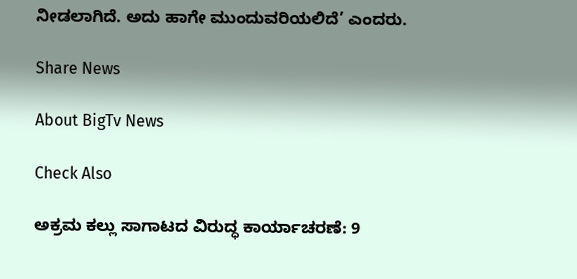ನೀಡಲಾಗಿದೆ. ಅದು ಹಾಗೇ ಮುಂದುವರಿಯಲಿದೆ’ ಎಂದರು.

Share News

About BigTv News

Check Also

ಅಕ್ರಮ ಕಲ್ಲು ಸಾಗಾಟದ ವಿರುದ್ಧ ಕಾರ್ಯಾಚರಣೆ: 9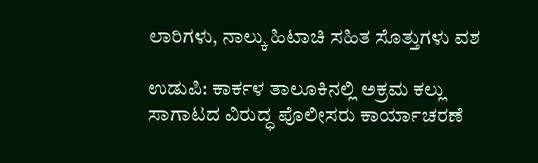ಲಾರಿಗಳು, ನಾಲ್ಕು ಹಿಟಾಚಿ ಸಹಿತ ಸೊತ್ತುಗಳು ವಶ

ಉಡುಪಿ: ಕಾರ್ಕಳ ತಾಲೂಕಿನಲ್ಲಿ ಅಕ್ರಮ ಕಲ್ಲು ಸಾಗಾಟದ ವಿರುದ್ಧ ಪೊಲೀಸರು ಕಾರ್ಯಾಚರಣೆ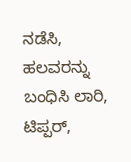ನಡೆಸಿ, ಹಲವರನ್ನು ಬಂಧಿಸಿ ಲಾರಿ, ಟಿಪ್ಪರ್,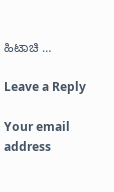ಹಿಟಾಚಿ …

Leave a Reply

Your email address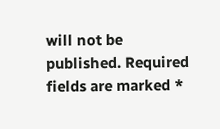will not be published. Required fields are marked *